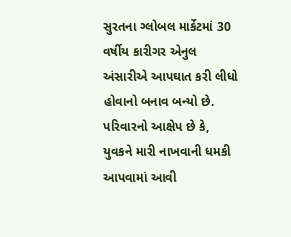સુરતના ગ્લોબલ માર્કેટમાં 30 વર્ષીય કારીગર એનુલ અંસારીએ આપઘાત કરી લીધો હોવાનો બનાવ બન્યો છે. પરિવારનો આક્ષેપ છે કે, યુવકને મારી નાખવાની ધમકી આપવામાં આવી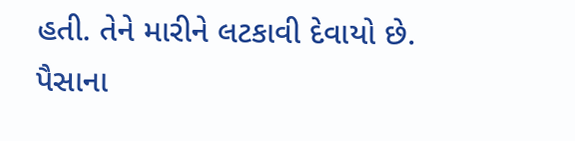હતી. તેને મારીને લટકાવી દેવાયો છે.
પૈસાના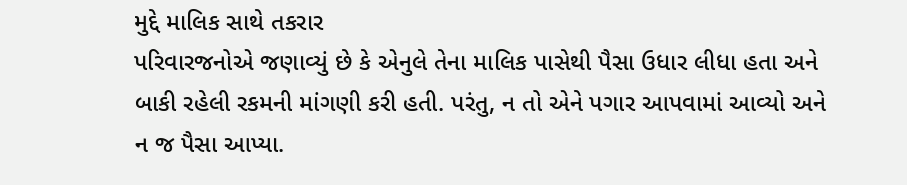મુદ્દે માલિક સાથે તકરાર
પરિવારજનોએ જણાવ્યું છે કે એનુલે તેના માલિક પાસેથી પૈસા ઉધાર લીધા હતા અને બાકી રહેલી રકમની માંગણી કરી હતી. પરંતુ, ન તો એને પગાર આપવામાં આવ્યો અને ન જ પૈસા આપ્યા.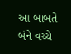આ બાબતે બંને વચ્ચે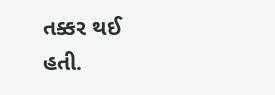તક્કર થઈ હતી.